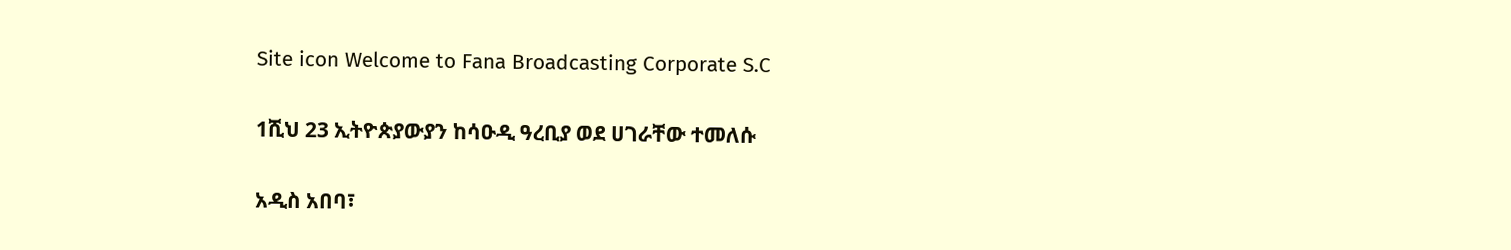Site icon Welcome to Fana Broadcasting Corporate S.C

1ሺህ 23 ኢትዮጵያውያን ከሳዑዲ ዓረቢያ ወደ ሀገራቸው ተመለሱ

አዲስ አበባ፣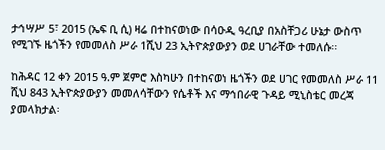ታኅሣሥ 5፣ 2015 (ኤፍ ቢ ሲ) ዛሬ በተከናወነው በሳዑዲ ዓረቢያ በአስቸጋሪ ሁኔታ ውስጥ የሚገኙ ዜጎችን የመመለስ ሥራ 1ሺህ 23 ኢትዮጵያውያን ወደ ሀገራቸው ተመለሱ፡፡

ከሕዳር 12 ቀን 2015 ዓ.ም ጀምሮ እስካሁን በተከናወነ ዜጎችን ወደ ሀገር የመመለስ ሥራ 11 ሺህ 843 ኢትዮጵያውያን መመለሳቸውን የሴቶች እና ማኅበራዊ ጉዳይ ሚኒስቴር መረጃ ያመላክታል፡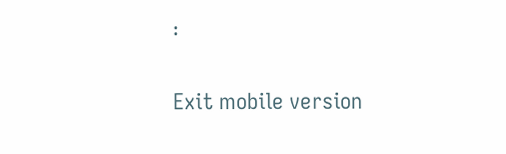፡

Exit mobile version